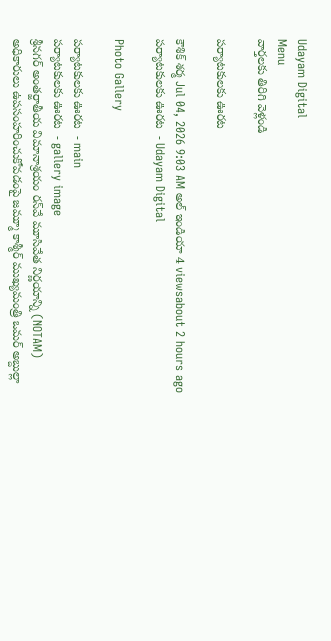Udayam Digital
Menu
వార్తలకు తిరిగి వెళ్లండి

పర్యాటకులకు ఊరట

కౌశిక్ శర్మ Jul 04, 2026 9:03 AM అల్ ఇండియా 4 viewsabout 2 hours ago
పర్యాటకులకు ఊరట  - Udayam Digital

Photo Gallery

పర్యాటకులకు ఊరట  - main
పర్యాటకులకు ఊరట  - gallery image
శ్రీనగర్ అంతర్జాతీయ విమానాశ్రయం రన్‌వే మూసివేత నిర్ణయాన్ని (NOTAM) అధికారులు ఉపసంహరించుకోవడంపై జమ్మూ కాశ్మీర్ ముఖ్యమంత్రి ఒమర్ అబ్దుల్లా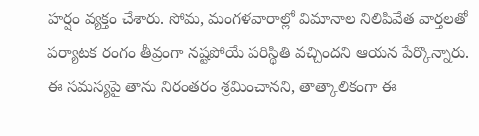హర్షం వ్యక్తం చేశారు. సోమ, మంగళవారాల్లో విమానాల నిలిపివేత వార్తలతో పర్యాటక రంగం తీవ్రంగా నష్టపోయే పరిస్థితి వచ్చిందని ఆయన పేర్కొన్నారు. ఈ సమస్యపై తాను నిరంతరం శ్రమించానని, తాత్కాలికంగా ఈ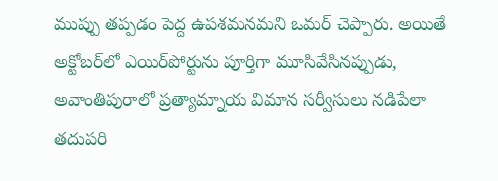ముప్పు తప్పడం పెద్ద ఉపశమనమని ఒమర్ చెప్పారు. అయితే అక్టోబర్‌లో ఎయిర్‌పోర్టును పూర్తిగా మూసివేసినప్పుడు, అవాంతిపురాలో ప్రత్యామ్నాయ విమాన సర్వీసులు నడిపేలా తదుపరి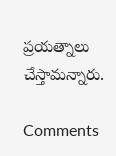ప్రయత్నాలు చేస్తామన్నారు.

Comments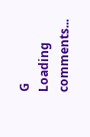G
Loading comments...